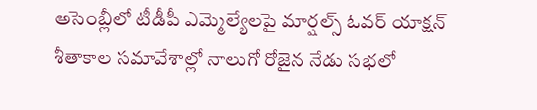అసెంబ్లీలో టీడీపీ ఎమ్మెల్యేలపై మార్షల్స్ ఓవర్ యాక్షన్
శీతాకాల సమావేశాల్లో నాలుగో రోజైన నేడు సభలో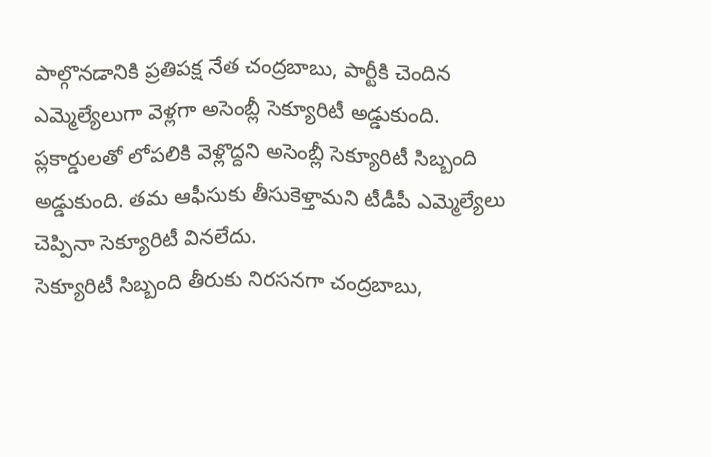పాల్గొనడానికి ప్రతిపక్ష నేత చంద్రబాబు, పార్టీకి చెందిన ఎమ్మెల్యేలుగా వెళ్లగా అసెంబ్లీ సెక్యూరిటీ అడ్డుకుంది. ప్లకార్డులతో లోపలికి వెళ్లొద్దని అసెంబ్లీ సెక్యూరిటీ సిబ్బంది అడ్డుకుంది. తమ ఆఫీసుకు తీసుకెళ్తామని టీడీపీ ఎమ్మెల్యేలు చెప్పినా సెక్యూరిటీ వినలేదు.
సెక్యూరిటీ సిబ్బంది తీరుకు నిరసనగా చంద్రబాబు,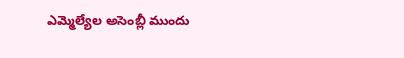ఎమ్మెల్యేల అసెంబ్లీ ముందు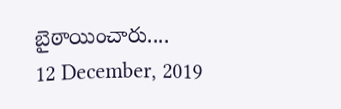బైఠాయించారు....
12 December, 2019